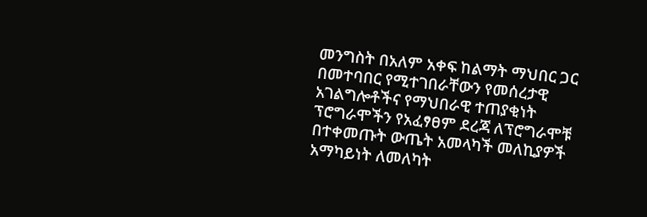መንግስት በአለም አቀፍ ከልማት ማህበር ጋር በመተባበር የሚተገበራቸውን የመሰረታዊ አገልግሎቶችና የማህበራዊ ተጠያቂነት ፕሮግራሞችን የአፈፃፀም ደረጃ ለፕሮግራሞቹ በተቀመጡት ውጤት አመላካች መለኪያዎች አማካይነት ለመለካት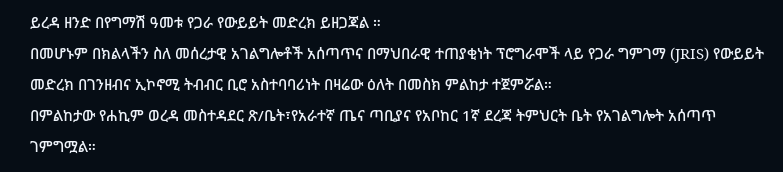ይረዳ ዘንድ በየግማሽ ዓመቱ የጋራ የውይይት መድረክ ይዘጋጃል ።
በመሆኑም በክልላችን ስለ መሰረታዊ አገልግሎቶች አሰጣጥና በማህበራዊ ተጠያቂነት ፕሮግራሞች ላይ የጋራ ግምገማ (JRIS) የውይይት መድረክ በገንዘብና ኢኮኖሚ ትብብር ቢሮ አስተባባሪነት በዛሬው ዕለት በመስክ ምልከታ ተጀምሯል።
በምልከታው የሐኪም ወረዳ መስተዳደር ጽ/ቤት፣የአራተኛ ጤና ጣቢያና የአቦከር 1ኛ ደረጃ ትምህርት ቤት የአገልግሎት አሰጣጥ ገምግሟል።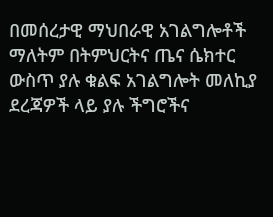በመሰረታዊ ማህበራዊ አገልግሎቶች ማለትም በትምህርትና ጤና ሴክተር ውስጥ ያሉ ቁልፍ አገልግሎት መለኪያ ደረጃዎች ላይ ያሉ ችግሮችና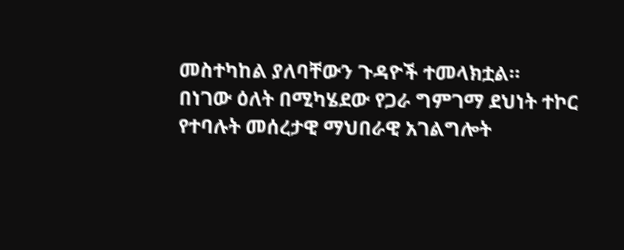መስተካከል ያለባቸውን ጉዳዮች ተመላክቷል።
በነገው ዕለት በሚካሄደው የጋራ ግምገማ ደህነት ተኮር የተባሉት መሰረታዊ ማህበራዊ አገልግሎት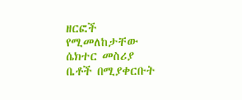ዘርፎች የሚመለከታቸው ሴክተር መስሪያ ቤቶች በሚያቀርቡት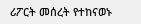ሪፖርት መሰረት የተከናወኑ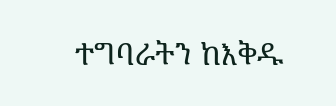ተግባራትን ከእቅዱ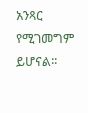አንጻር የሚገመግም ይሆናል፡፡